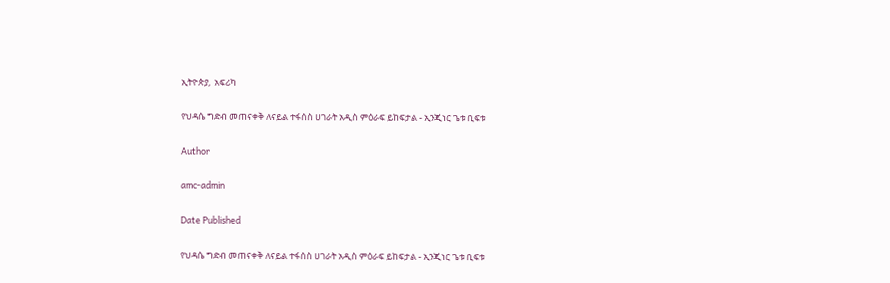ኢትዮጵያ,  አፍሪካ

የህዳሴ ግድብ መጠናቀቅ ለናይል ተፋሰስ ሀገራት አዲስ ምዕራፍ ይከፍታል - ኢንጂነር ጌቱ ቢፍቱ

Author

amc-admin

Date Published

የህዳሴ ግድብ መጠናቀቅ ለናይል ተፋሰስ ሀገራት አዲስ ምዕራፍ ይከፍታል - ኢንጂነር ጌቱ ቢፍቱ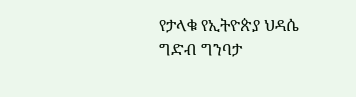የታላቁ የኢትዮጵያ ህዳሴ ግድብ ግንባታ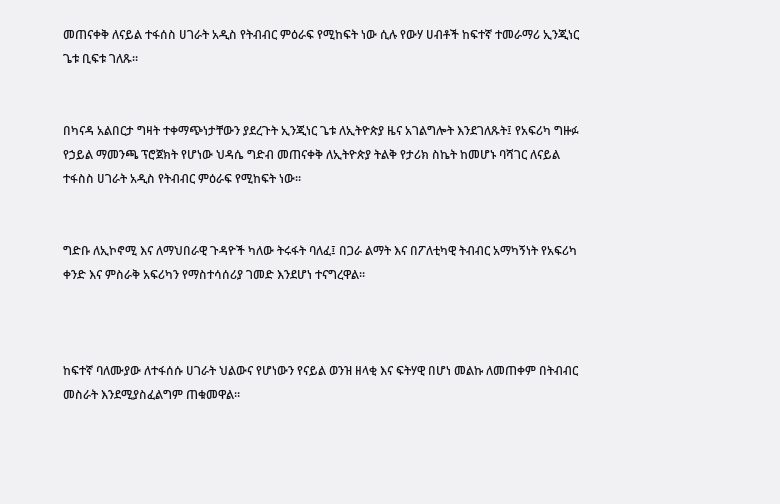መጠናቀቅ ለናይል ተፋሰስ ሀገራት አዲስ የትብብር ምዕራፍ የሚከፍት ነው ሲሉ የውሃ ሀብቶች ከፍተኛ ተመራማሪ ኢንጂነር ጌቱ ቢፍቱ ገለጹ።


በካናዳ አልበርታ ግዛት ተቀማጭነታቸውን ያደረጉት ኢንጂነር ጌቱ ለኢትዮጵያ ዜና አገልግሎት እንደገለጹት፤ የአፍሪካ ግዙፉ የኃይል ማመንጫ ፕሮጀክት የሆነው ህዳሴ ግድብ መጠናቀቅ ለኢትዮጵያ ትልቅ የታሪክ ስኬት ከመሆኑ ባሻገር ለናይል ተፋስስ ሀገራት አዲስ የትብብር ምዕራፍ የሚከፍት ነው።


ግድቡ ለኢኮኖሚ እና ለማህበራዊ ጉዳዮች ካለው ትሩፋት ባለፈ፤ በጋራ ልማት እና በፖለቲካዊ ትብብር አማካኝነት የአፍሪካ ቀንድ እና ምስራቅ አፍሪካን የማስተሳሰሪያ ገመድ እንደሆነ ተናግረዋል።



ከፍተኛ ባለሙያው ለተፋሰሱ ሀገራት ህልውና የሆነውን የናይል ወንዝ ዘላቂ እና ፍትሃዊ በሆነ መልኩ ለመጠቀም በትብብር መስራት እንደሚያስፈልግም ጠቁመዋል።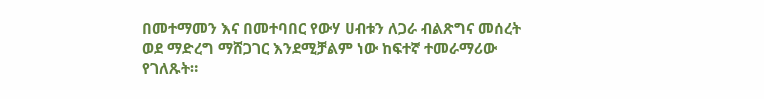በመተማመን እና በመተባበር የውሃ ሀብቱን ለጋራ ብልጽግና መሰረት ወደ ማድረግ ማሸጋገር እንደሚቻልም ነው ከፍተኛ ተመራማሪው የገለጹት።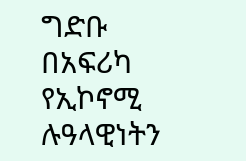ግድቡ በአፍሪካ የኢኮኖሚ ሉዓላዊነትን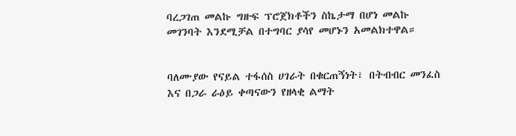ባረጋገጠ መልኩ ግዙፍ ፕሮጀክቶችን ስኬታማ በሆነ መልኩ መገንባት እንደሚቻል በተግባር ያሳየ መሆኑን አመልክተዋል።


ባለሙያው የናይል ተፋሰስ ሀገራት በቁርጠኝነት፣ በትብብር መንፈስ እና በጋራ ራዕይ ቀጣናውን የዘላቂ ልማት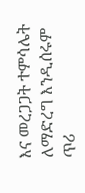እና መረጋጋት ተምሳሌት ለማድረግ እንዲሰሩም ጥሪ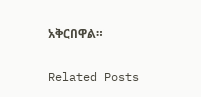አቅርበዋል።

Related Posts